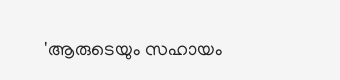'ആരുടെയും സഹായം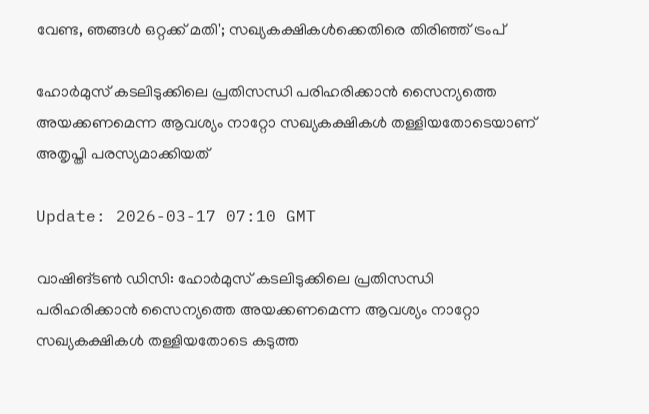വേണ്ട, ഞങ്ങള്‍ ഒറ്റക്ക് മതി'; സഖ്യകക്ഷികള്‍ക്കെതിരെ തിരിഞ്ഞ് ട്രംപ്

ഹോര്‍മുസ് കടലിടുക്കിലെ പ്രതിസന്ധി പരിഹരിക്കാന്‍ സൈന്യത്തെ അയക്കണമെന്ന ആവശ്യം നാറ്റോ സഖ്യകക്ഷികള്‍ തള്ളിയതോടെയാണ് അതൃപ്തി പരസ്യമാക്കിയത്

Update: 2026-03-17 07:10 GMT

വാഷിങ്ടണ്‍ ഡിസി: ഹോര്‍മുസ് കടലിടുക്കിലെ പ്രതിസന്ധി പരിഹരിക്കാന്‍ സൈന്യത്തെ അയക്കണമെന്ന ആവശ്യം നാറ്റോ സഖ്യകക്ഷികള്‍ തള്ളിയതോടെ കടുത്ത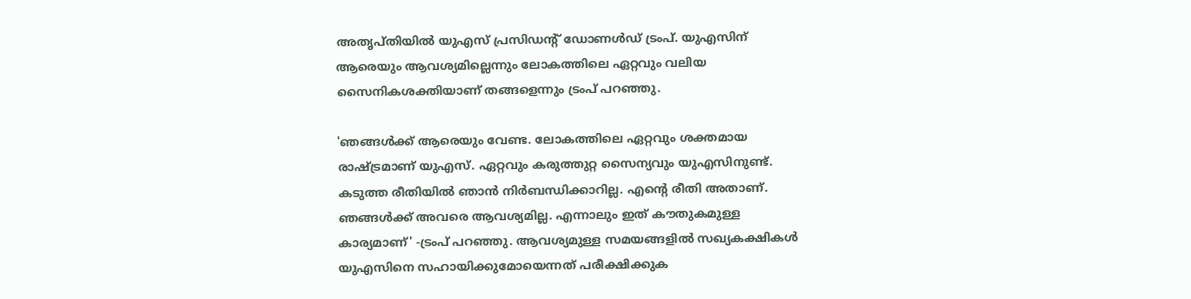അതൃപ്തിയില്‍ യുഎസ് പ്രസിഡന്റ് ഡോണള്‍ഡ് ട്രംപ്. യുഎസിന് ആരെയും ആവശ്യമില്ലെന്നും ലോകത്തിലെ ഏറ്റവും വലിയ സൈനികശക്തിയാണ് തങ്ങളെന്നും ട്രംപ് പറഞ്ഞു.

'ഞങ്ങള്‍ക്ക് ആരെയും വേണ്ട. ലോകത്തിലെ ഏറ്റവും ശക്തമായ രാഷ്ട്രമാണ് യുഎസ്. ഏറ്റവും കരുത്തുറ്റ സൈന്യവും യുഎസിനുണ്ട്. കടുത്ത രീതിയില്‍ ഞാന്‍ നിര്‍ബന്ധിക്കാറില്ല. എന്റെ രീതി അതാണ്. ഞങ്ങള്‍ക്ക് അവരെ ആവശ്യമില്ല. എന്നാലും ഇത് കൗതുകമുള്ള കാര്യമാണ്' -ട്രംപ് പറഞ്ഞു. ആവശ്യമുള്ള സമയങ്ങളില്‍ സഖ്യകക്ഷികള്‍ യുഎസിനെ സഹായിക്കുമോയെന്നത് പരീക്ഷിക്കുക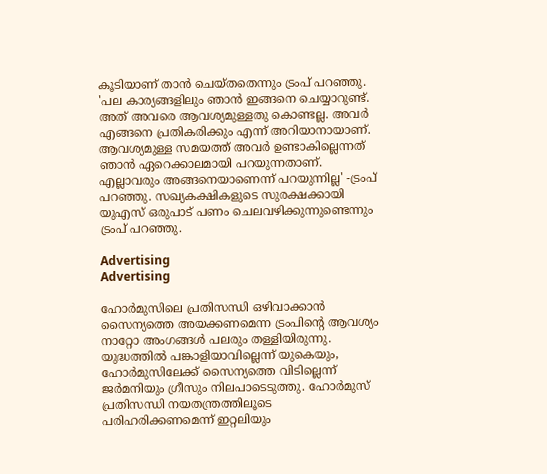കൂടിയാണ് താന്‍ ചെയ്തതെന്നും ട്രംപ് പറഞ്ഞു. 'പല കാര്യങ്ങളിലും ഞാന്‍ ഇങ്ങനെ ചെയ്യാറുണ്ട്. അത് അവരെ ആവശ്യമുള്ളതു കൊണ്ടല്ല. അവര്‍ എങ്ങനെ പ്രതികരിക്കും എന്ന് അറിയാനായാണ്. ആവശ്യമുള്ള സമയത്ത് അവര്‍ ഉണ്ടാകില്ലെന്നത് ഞാന്‍ ഏറെക്കാലമായി പറയുന്നതാണ്. എല്ലാവരും അങ്ങനെയാണെന്ന് പറയുന്നില്ല' -ട്രംപ് പറഞ്ഞു. സഖ്യകക്ഷികളുടെ സുരക്ഷക്കായി യുഎസ് ഒരുപാട് പണം ചെലവഴിക്കുന്നുണ്ടെന്നും ട്രംപ് പറഞ്ഞു.

Advertising
Advertising

ഹോര്‍മുസിലെ പ്രതിസന്ധി ഒഴിവാക്കാന്‍ സൈന്യത്തെ അയക്കണമെന്ന ട്രംപിന്റെ ആവശ്യം നാറ്റോ അംഗങ്ങള്‍ പലരും തള്ളിയിരുന്നു. യുദ്ധത്തില്‍ പങ്കാളിയാവില്ലെന്ന് യുകെയും, ഹോര്‍മുസിലേക്ക് സൈന്യത്തെ വിടില്ലെന്ന് ജര്‍മനിയും ഗ്രീസും നിലപാടെടുത്തു. ഹോര്‍മുസ് പ്രതിസന്ധി നയതന്ത്രത്തിലൂടെ പരിഹരിക്കണമെന്ന് ഇറ്റലിയും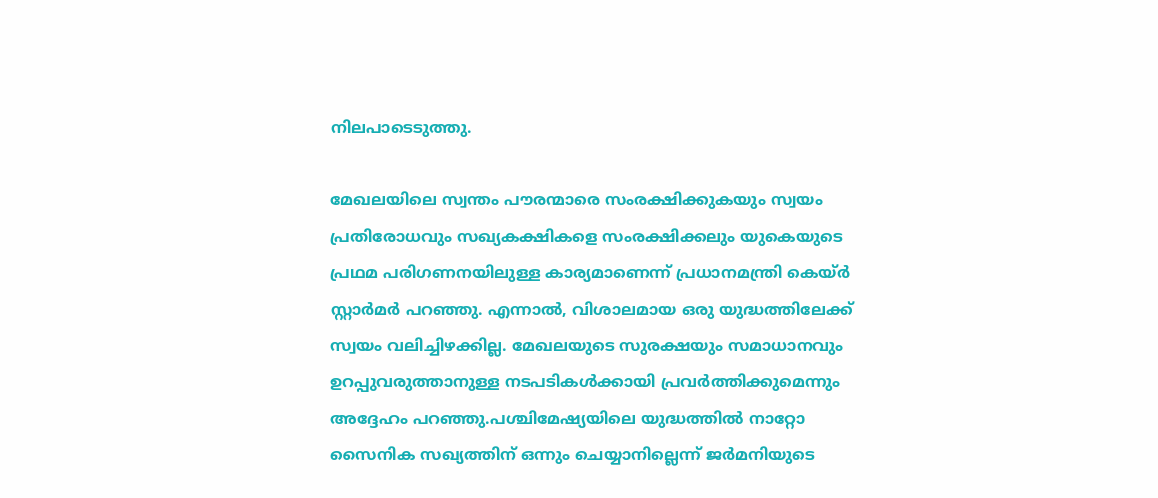നിലപാടെടുത്തു.

മേഖലയിലെ സ്വന്തം പൗരന്മാരെ സംരക്ഷിക്കുകയും സ്വയം പ്രതിരോധവും സഖ്യകക്ഷികളെ സംരക്ഷിക്കലും യുകെയുടെ പ്രഥമ പരിഗണനയിലുള്ള കാര്യമാണെന്ന് പ്രധാനമന്ത്രി കെയ്ര്‍ സ്റ്റാര്‍മര്‍ പറഞ്ഞു. എന്നാല്‍, വിശാലമായ ഒരു യുദ്ധത്തിലേക്ക് സ്വയം വലിച്ചിഴക്കില്ല. മേഖലയുടെ സുരക്ഷയും സമാധാനവും ഉറപ്പുവരുത്താനുള്ള നടപടികള്‍ക്കായി പ്രവര്‍ത്തിക്കുമെന്നും അദ്ദേഹം പറഞ്ഞു.പശ്ചിമേഷ്യയിലെ യുദ്ധത്തില്‍ നാറ്റോ സൈനിക സഖ്യത്തിന് ഒന്നും ചെയ്യാനില്ലെന്ന് ജര്‍മനിയുടെ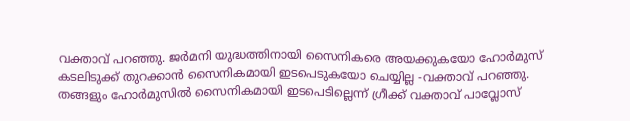വക്താവ് പറഞ്ഞു. ജര്‍മനി യുദ്ധത്തിനായി സൈനികരെ അയക്കുകയോ ഹോര്‍മുസ് കടലിടുക്ക് തുറക്കാന്‍ സൈനികമായി ഇടപെടുകയോ ചെയ്യില്ല -വക്താവ് പറഞ്ഞു. തങ്ങളും ഹോര്‍മുസില്‍ സൈനികമായി ഇടപെടില്ലെന്ന് ഗ്രീക്ക് വക്താവ് പാവ്ലോസ്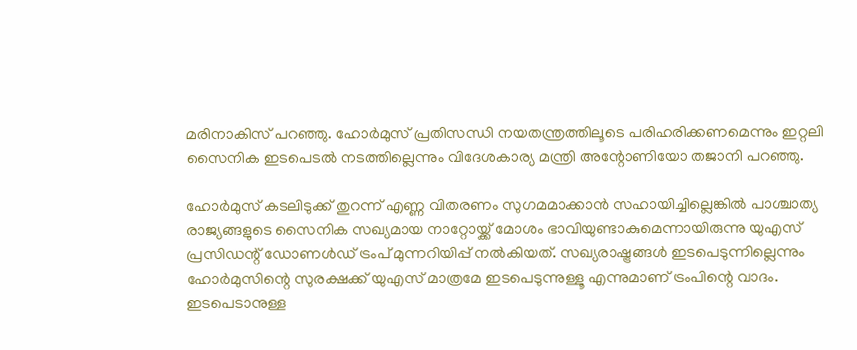മരിനാകിസ് പറഞ്ഞു. ഹോര്‍മുസ് പ്രതിസന്ധി നയതന്ത്രത്തിലൂടെ പരിഹരിക്കണമെന്നും ഇറ്റലി സൈനിക ഇടപെടല്‍ നടത്തില്ലെന്നും വിദേശകാര്യ മന്ത്രി അന്റോണിയോ തജാനി പറഞ്ഞു.

ഹോര്‍മുസ് കടലിടുക്ക് തുറന്ന് എണ്ണ വിതരണം സുഗമമാക്കാന്‍ സഹായിച്ചില്ലെങ്കില്‍ പാശ്ചാത്യ രാജ്യങ്ങളുടെ സൈനിക സഖ്യമായ നാറ്റോയ്ക്ക് മോശം ഭാവിയുണ്ടാകുമെന്നായിരുന്നു യുഎസ് പ്രസിഡന്റ് ഡോണള്‍ഡ് ട്രംപ് മുന്നറിയിപ്പ് നല്‍കിയത്. സഖ്യരാഷ്ട്രങ്ങള്‍ ഇടപെടുന്നില്ലെന്നും ഹോര്‍മുസിന്റെ സുരക്ഷക്ക് യുഎസ് മാത്രമേ ഇടപെടുന്നുള്ളൂ എന്നുമാണ് ട്രംപിന്റെ വാദം. ഇടപെടാനുള്ള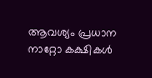ആവശ്യം പ്രധാന നാറ്റോ കക്ഷികള്‍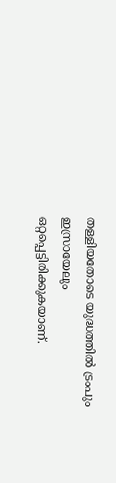തള്ളിയതോടെ യുദ്ധത്തില്‍ ട്രംപും ഇസ്രായേലും ഒറ്റപ്പെട്ടിരിക്കുകയാണ്.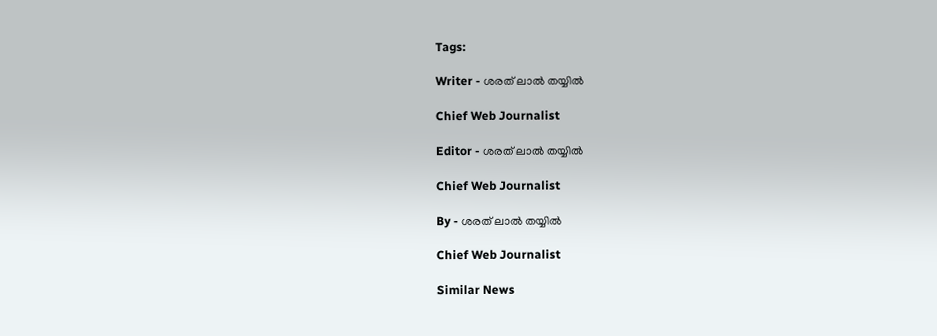Tags:

Writer - ശരത് ലാൽ തയ്യിൽ

Chief Web Journalist

Editor - ശരത് ലാൽ തയ്യിൽ

Chief Web Journalist

By - ശരത് ലാൽ തയ്യിൽ

Chief Web Journalist

Similar News